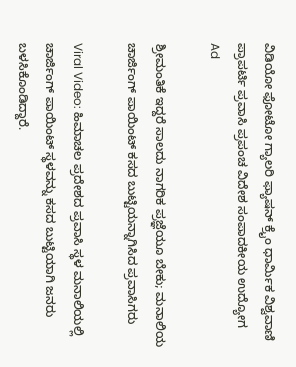ವಿಡಿಯೋ ಫೋಟೋ ಗ್ಯಾಲರಿ ಫ್ಯಾಷನ್ ಕ್ರೈಂ ಧಾರ್ಮಿಕ ವಿಶ್ವವಾಣಿ ಪ್ರಾಪರ್ಟಿ ಪ್ರವಾಸಿ ಪ್ರಪಂಚ ವಿದೇಶ ಸಂಪಾದಕೀಯ ಉದ್ಯೋಗ
Ad

ಶ್ರೀಮಂತಿಕೆ ಇದ್ದರೆ ಸಾಲದು ನಾಗರಿಕ ಪ್ರಜ್ಞೆಯೂ ಬೇಕು; ಮನಾಲಿಯ ಚಾರ್ಜಿಂಗ್ ಪಾಯಿಂಟ್ ಕಸದ ಬುಟ್ಟಿಯನ್ನಾಗಿಸಿದ ಪ್ರವಾಸಿಗರು

Viral Video: ಹಿಮಾಚಲ ಪ್ರದೇಶದ ಪ್ರವಾಸಿ ಸ್ಥಳ ಮನಾಲಿಯಲ್ಲಿ ಚಾರ್ಜಿಂಗ್ ಪಾಯಿಂಟ್ ಸ್ಥಳವನ್ನು ಕಸದ ಬುಟ್ಟಿಯಾಗಿ ಜನರು ಬಳಸಿಕೊಂಡಿದ್ದಾರೆ.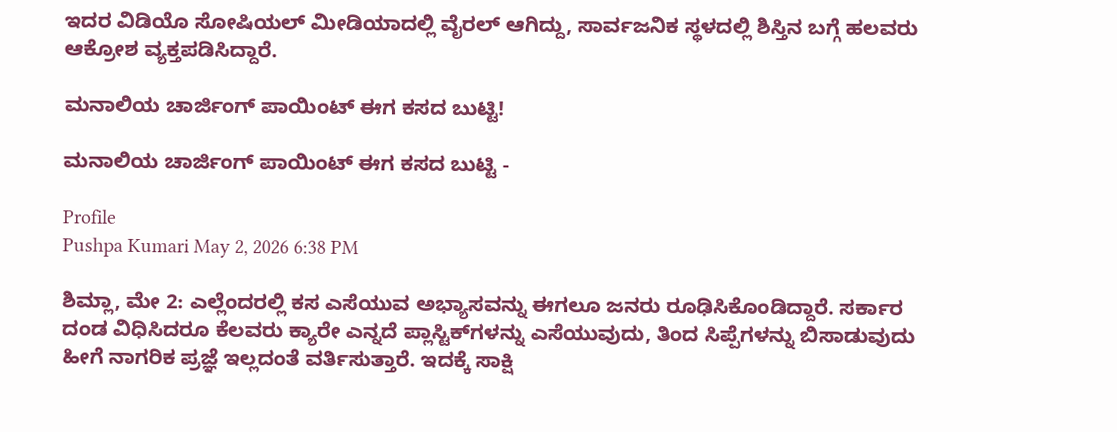ಇದರ ವಿಡಿಯೊ ಸೋಷಿಯಲ್ ಮೀಡಿಯಾದಲ್ಲಿ ವೈರಲ್ ಆಗಿದ್ದು, ಸಾರ್ವಜನಿಕ ಸ್ಥಳದಲ್ಲಿ ಶಿಸ್ತಿನ ಬಗ್ಗೆ ಹಲವರು ಆಕ್ರೋಶ ವ್ಯಕ್ತಪಡಿಸಿದ್ದಾರೆ.

ಮನಾಲಿಯ ಚಾರ್ಜಿಂಗ್ ಪಾಯಿಂಟ್ ಈಗ ಕಸದ ಬುಟ್ಟಿ!

ಮನಾಲಿಯ ಚಾರ್ಜಿಂಗ್ ಪಾಯಿಂಟ್ ಈಗ ಕಸದ ಬುಟ್ಟಿ -

Profile
Pushpa Kumari May 2, 2026 6:38 PM

ಶಿಮ್ಲಾ, ಮೇ 2: ಎಲ್ಲೆಂದರಲ್ಲಿ ಕಸ ಎಸೆಯುವ ಅಭ್ಯಾಸವನ್ನು ಈಗಲೂ ಜನರು ರೂಢಿಸಿಕೊಂಡಿದ್ದಾರೆ. ಸರ್ಕಾರ ದಂಡ ವಿಧಿಸಿದರೂ ಕೆಲವರು ಕ್ಯಾರೇ ಎನ್ನದೆ ಪ್ಲಾಸ್ಟಿಕ್‌ಗಳನ್ನು ಎಸೆಯುವುದು, ತಿಂದ ಸಿಪ್ಪೆಗಳನ್ನು ಬಿಸಾಡುವುದು ಹೀಗೆ ನಾಗರಿಕ ಪ್ರಜ್ಞೆ ಇಲ್ಲದಂತೆ ವರ್ತಿಸುತ್ತಾರೆ. ಇದಕ್ಕೆ ಸಾಕ್ಷಿ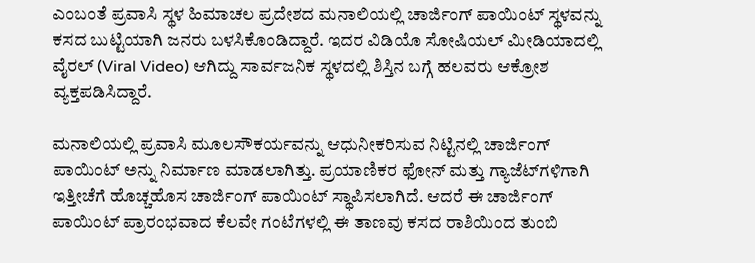ಎಂಬಂತೆ ಪ್ರವಾಸಿ ಸ್ಥಳ ಹಿಮಾಚಲ ಪ್ರದೇಶದ ಮನಾಲಿಯಲ್ಲಿ ಚಾರ್ಜಿಂಗ್ ಪಾಯಿಂಟ್ ಸ್ಥಳವನ್ನು ಕಸದ ಬುಟ್ಟಿಯಾಗಿ ಜನರು ಬಳಸಿಕೊಂಡಿದ್ದಾರೆ. ಇದರ ವಿಡಿಯೊ ಸೋಷಿಯಲ್ ಮೀಡಿಯಾದಲ್ಲಿ ವೈರಲ್ (Viral Video) ಆಗಿದ್ದು ಸಾರ್ವಜನಿಕ ಸ್ಥಳದಲ್ಲಿ ಶಿಸ್ತಿನ ಬಗ್ಗೆ ಹಲವರು ಆಕ್ರೋಶ ವ್ಯಕ್ತಪಡಿಸಿದ್ದಾರೆ.

ಮನಾಲಿಯಲ್ಲಿ ಪ್ರವಾಸಿ ಮೂಲಸೌಕರ್ಯವನ್ನು ಆಧುನೀಕರಿಸುವ ನಿಟ್ಟಿನಲ್ಲಿ ಚಾರ್ಜಿಂಗ್ ಪಾಯಿಂಟ್ ಅನ್ನು ನಿರ್ಮಾಣ ಮಾಡಲಾಗಿತ್ತು. ಪ್ರಯಾಣಿಕರ ಫೋನ್‌ ಮತ್ತು ಗ್ಯಾಜೆಟ್‌ಗಳಿಗಾಗಿ ಇತ್ತೀಚೆಗೆ ಹೊಚ್ಚಹೊಸ ಚಾರ್ಜಿಂಗ್ ಪಾಯಿಂಟ್ ಸ್ಥಾಪಿಸಲಾಗಿದೆ. ಆದರೆ ಈ ಚಾರ್ಜಿಂಗ್‌ ಪಾಯಿಂಟ್‌ ಪ್ರಾರಂಭವಾದ ಕೆಲವೇ ಗಂಟೆಗಳಲ್ಲಿ ಈ ತಾಣವು ಕಸದ ರಾಶಿಯಿಂದ ತುಂಬಿ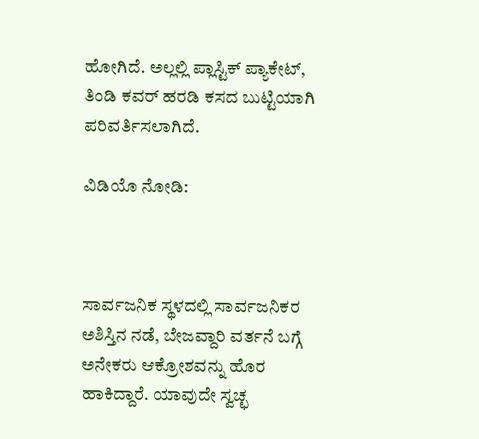ಹೋಗಿದೆ. ಅಲ್ಲಲ್ಲಿ ಪ್ಲಾಸ್ಟಿಕ್ ಪ್ಯಾಕೇಟ್, ತಿಂಡಿ ಕವರ್ ಹರಡಿ ಕಸದ ಬುಟ್ಟಿಯಾಗಿ ಪರಿವರ್ತಿಸಲಾಗಿದೆ.

ವಿಡಿಯೊ ನೋಡಿ:



ಸಾರ್ವಜನಿಕ ಸ್ಥಳದಲ್ಲಿ ಸಾರ್ವಜನಿಕರ ಅಶಿಸ್ತಿನ ನಡೆ, ಬೇಜವ್ದಾರಿ ವರ್ತನೆ ಬಗ್ಗೆ ಅನೇಕರು ಆಕ್ರೋಶವನ್ನು ಹೊರ ಹಾಕಿದ್ದಾರೆ. ಯಾವುದೇ ಸ್ವಚ್ಛ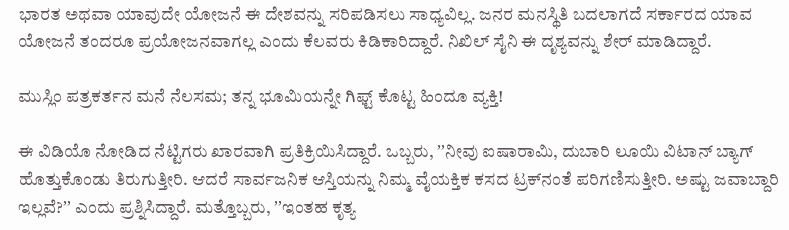ಭಾರತ ಅಥವಾ ಯಾವುದೇ ಯೋಜನೆ ಈ ದೇಶವನ್ನು ಸರಿಪಡಿಸಲು ಸಾಧ್ಯವಿಲ್ಲ. ಜನರ ಮನಸ್ಥಿತಿ ಬದಲಾಗದೆ ಸರ್ಕಾರದ ಯಾವ ಯೋಜನೆ ತಂದರೂ ಪ್ರಯೋಜನವಾಗಲ್ಲ ಎಂದು ಕೆಲವರು ಕಿಡಿಕಾರಿದ್ದಾರೆ. ನಿಖಿಲ್ ಸೈನಿ ಈ ದೃಶ್ಯವನ್ನು ಶೇರ್ ಮಾಡಿದ್ದಾರೆ.

ಮುಸ್ಲಿಂ ಪತ್ರಕರ್ತನ ಮನೆ ನೆಲಸಮ; ತನ್ನ ಭೂಮಿಯನ್ನೇ ಗಿಫ್ಟ್‌ ಕೊಟ್ಟ ಹಿಂದೂ ವ್ಯಕ್ತಿ!

ಈ ವಿಡಿಯೊ ನೋಡಿದ ನೆಟ್ಟಿಗರು ಖಾರವಾಗಿ ಪ್ರತಿಕ್ರಿಯಿಸಿದ್ದಾರೆ. ಒಬ್ಬರು, ʼʼನೀವು ಐಷಾರಾಮಿ, ದುಬಾರಿ ಲೂಯಿ ವಿಟಾನ್ ಬ್ಯಾಗ್‌ ಹೊತ್ತುಕೊಂಡು ತಿರುಗುತ್ತೀರಿ. ಆದರೆ ಸಾರ್ವಜನಿಕ ಆಸ್ತಿಯನ್ನು ನಿಮ್ಮ ವೈಯಕ್ತಿಕ ಕಸದ ಟ್ರಕ್‌ನಂತೆ ಪರಿಗಣಿಸುತ್ತೀರಿ. ಅಷ್ಟು ಜವಾಬ್ದಾರಿ ಇಲ್ಲವೆ?ʼʼ ಎಂದು ಪ್ರಶ್ನಿಸಿದ್ದಾರೆ. ಮತ್ತೊಬ್ಬರು, ʼʼಇಂತಹ ಕೃತ್ಯ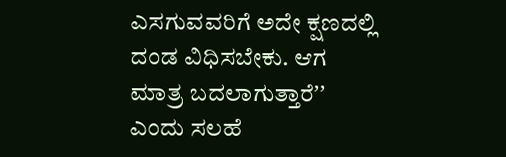ಎಸಗುವವರಿಗೆ ಅದೇ ಕ್ಷಣದಲ್ಲಿ ದಂಡ ವಿಧಿಸಬೇಕು. ಆಗ ಮಾತ್ರ ಬದಲಾಗುತ್ತಾರೆʼʼ ಎಂದು ಸಲಹೆ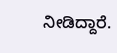ನೀಡಿದ್ದಾರೆ.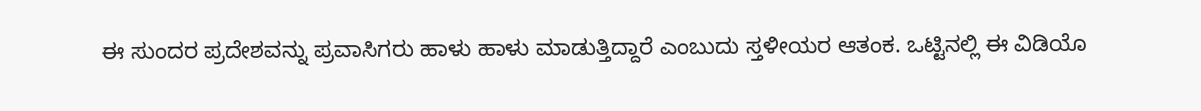ಈ ಸುಂದರ ಪ್ರದೇಶವನ್ನು ಪ್ರವಾಸಿಗರು ಹಾಳು ಹಾಳು ಮಾಡುತ್ತಿದ್ದಾರೆ ಎಂಬುದು ಸ್ತಳೀಯರ ಆತಂಕ. ಒಟ್ಟಿನಲ್ಲಿ ಈ ವಿಡಿಯೊ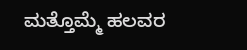ಮತ್ತೊಮ್ಮೆ ಹಲವರ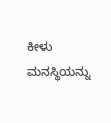ಕೀಳು ಮನಸ್ಥಿಯನ್ನು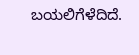ಬಯಲಿಗೆಳೆದಿದೆ.